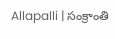Allapalli | సంక్రాంతి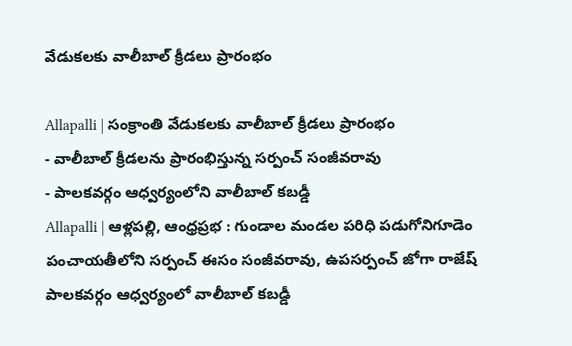వేడుకలకు వాలీబాల్ క్రీడలు ప్రారంభం

Allapalli | సంక్రాంతి వేడుకలకు వాలీబాల్ క్రీడలు ప్రారంభం
- వాలీబాల్ క్రీడలను ప్రారంభిస్తున్న సర్పంచ్ సంజీవరావు
- పాలకవర్గం ఆధ్వర్యంలోని వాలీబాల్ కబడ్డీ
Allapalli | ఆళ్లపల్లి, ఆంధ్రప్రభ : గుండాల మండల పరిధి పడుగోనిగూడెం పంచాయతీలోని సర్పంచ్ ఈసం సంజీవరావు, ఉపసర్పంచ్ జోగా రాజేష్ పాలకవర్గం ఆధ్వర్యంలో వాలీబాల్ కబడ్డీ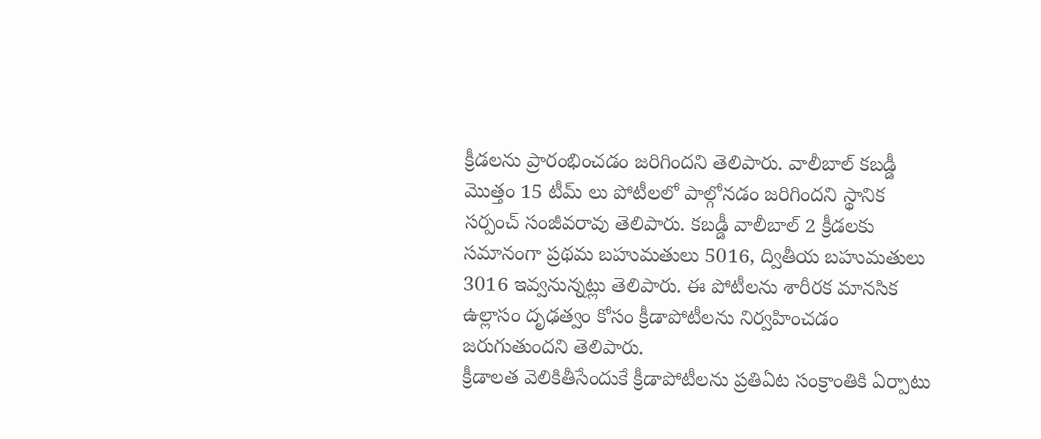క్రీడలను ప్రారంభించడం జరిగిందని తెలిపారు. వాలీబాల్ కబడ్డీ మొత్తం 15 టీమ్ లు పోటీలలో పాల్గోనడం జరిగిందని స్థానిక సర్పంచ్ సంజీవరావు తెలిపారు. కబడ్డీ వాలీబాల్ 2 క్రీడలకు సమానంగా ప్రథమ బహుమతులు 5016, ద్వితీయ బహుమతులు 3016 ఇవ్వనున్నట్లు తెలిపారు. ఈ పోటీలను శారీరక మానసిక ఉల్లాసం దృఢత్వం కోసం క్రీడాపోటీలను నిర్వహించడం జరుగుతుందని తెలిపారు.
క్రీడాలత వెలికితీసేందుకే క్రీడాపోటీలను ప్రతిఏట సంక్రాంతికి ఏర్పాటు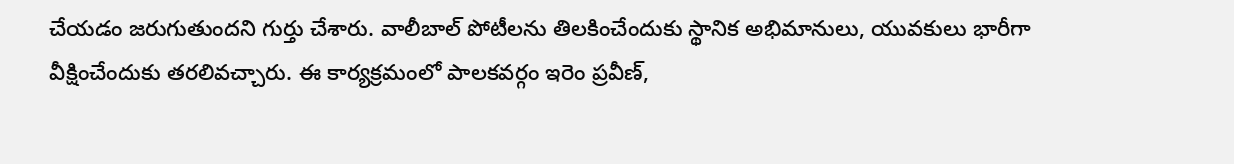చేయడం జరుగుతుందని గుర్తు చేశారు. వాలీబాల్ పోటీలను తిలకించేందుకు స్థానిక అభిమానులు, యువకులు భారీగా వీక్షించేందుకు తరలివచ్చారు. ఈ కార్యక్రమంలో పాలకవర్గం ఇరెం ప్రవీణ్,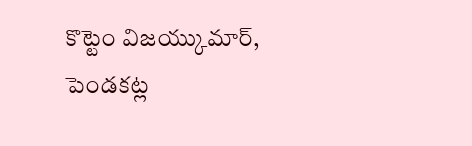కొట్టెం విజయ్కుమార్, పెండకట్ల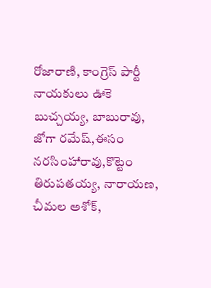రోజారాణి, కాంగ్రెస్ పార్టీ నాయకులు ఊకె బుచ్చయ్య, బాబురావు, జోగా రమేష్,ఈసం నరసింహారావు,కొట్టెం తిరుపతయ్య, నారాయణ, చీమల అశోక్,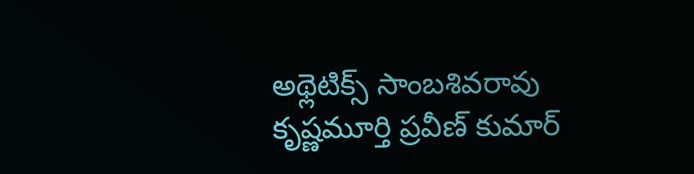అథ్లెటిక్స్ సాంబశివరావు కృష్ణమూర్తి ప్రవీణ్ కుమార్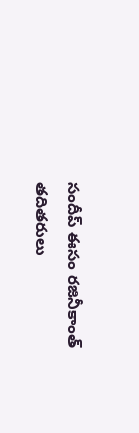సందీప్ ఈసం రజినీకాంత్ తదితరులు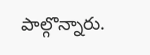పాల్గొన్నారు.